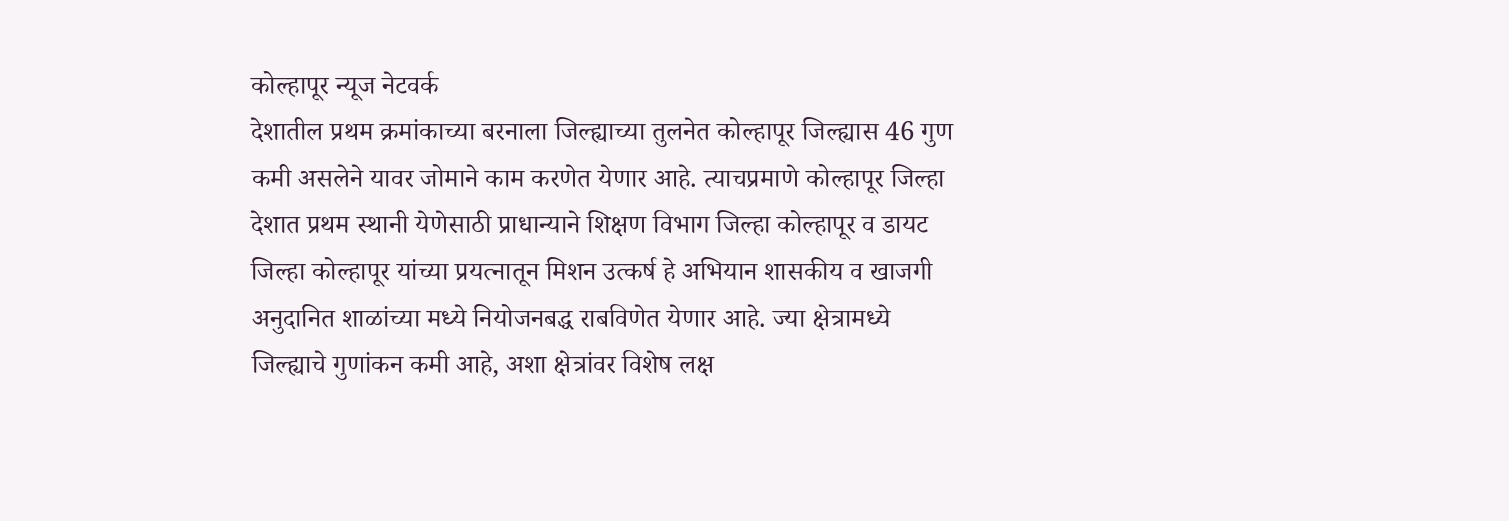कोल्हापूर न्यूज नेटवर्क
देशातील प्रथम क्रमांकाच्या बरनाला जिल्ह्याच्या तुलनेत कोल्हापूर जिल्ह्यास 46 गुण कमी असलेने यावर जोमाने काम करणेत येणार आहे. त्याचप्रमाणे कोल्हापूर जिल्हा देशात प्रथम स्थानी येणेसाठी प्राधान्याने शिक्षण विभाग जिल्हा कोल्हापूर व डायट जिल्हा कोल्हापूर यांच्या प्रयत्नातून मिशन उत्कर्ष हे अभियान शासकीय व खाजगी अनुदानित शाळांच्या मध्ये नियोजनबद्ध राबविणेत येणार आहे. ज्या क्षेत्रामध्ये जिल्ह्याचे गुणांकन कमी आहे, अशा क्षेत्रांवर विशेष लक्ष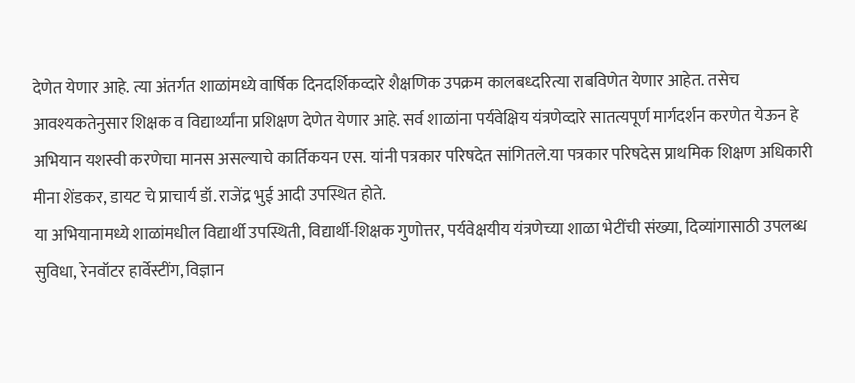देणेत येणार आहे. त्या अंतर्गत शाळांमध्ये वार्षिक दिनदर्शिकव्दारे शैक्षणिक उपक्रम कालबध्दरित्या राबविणेत येणार आहेत. तसेच आवश्यकतेनुसार शिक्षक व विद्यार्थ्यांना प्रशिक्षण देणेत येणार आहे. सर्व शाळांना पर्यवेक्षिय यंत्रणेव्दारे सातत्यपूर्ण मार्गदर्शन करणेत येऊन हे अभियान यशस्वी करणेचा मानस असल्याचे कार्तिकयन एस. यांनी पत्रकार परिषदेत सांगितले.या पत्रकार परिषदेस प्राथमिक शिक्षण अधिकारी मीना शेंडकर, डायट चे प्राचार्य डॉ. राजेंद्र भुई आदी उपस्थित होते.
या अभियानामध्ये शाळांमधील विद्यार्थी उपस्थिती, विद्यार्थी-शिक्षक गुणोत्तर, पर्यवेक्षयीय यंत्रणेच्या शाळा भेटींची संख्या, दिव्यांगासाठी उपलब्ध सुविधा, रेनवॉटर हार्वेस्टींग, विज्ञान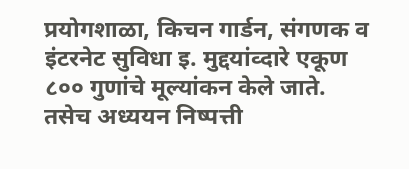प्रयोगशाळा, किचन गार्डन, संगणक व इंटरनेट सुविधा इ. मुद्दयांव्दारे एकूण ८०० गुणांचे मूल्यांकन केले जाते. तसेच अध्ययन निष्पत्ती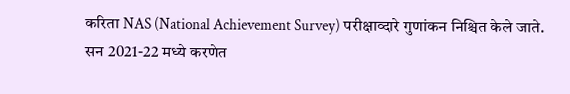करिता NAS (National Achievement Survey) परीक्षाव्दारे गुणांकन निश्चित केले जाते.
सन 2021-22 मध्ये करणेत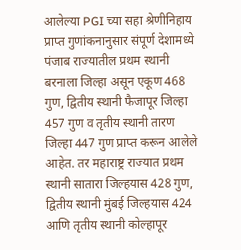आलेल्या PGI च्या सहा श्रेणीनिहाय प्राप्त गुणांकनानुसार संपूर्ण देशामध्ये पंजाब राज्यातील प्रथम स्थानी बरनाला जिल्हा असून एकूण 468 गुण, द्वितीय स्थानी फैजापूर जिल्हा 457 गुण व तृतीय स्थानी तारण जिल्हा 447 गुण प्राप्त करून आलेले आहेत. तर महाराष्ट्र राज्यात प्रथम स्थानी सातारा जिल्हयास 428 गुण, द्वितीय स्थानी मुंबई जिल्हयास 424 आणि तृतीय स्थानी कोल्हापूर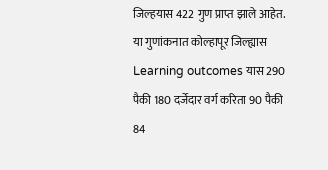जिल्हयास 422 गुण प्राप्त झाले आहेत. या गुणांकनात कोल्हापूर जिल्ह्यास Learning outcomes यास 290 पैकी 180 दर्जेदार वर्ग करिता 90 पैकी 84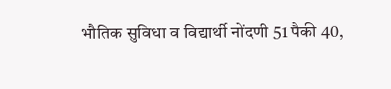भौतिक सुविधा व विद्यार्थी नोंदणी 51 पैकी 40,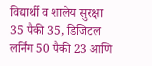विद्यार्थी व शालेय सुरक्षा 35 पैकी 35, डिजिटल लर्निंग 50 पैकी 23 आणि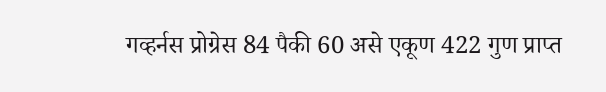गव्हर्नस प्रोग्रेस 84 पैकी 60 असे एकूण 422 गुण प्राप्त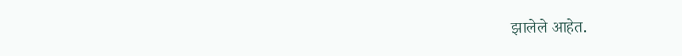झालेले आहेत.